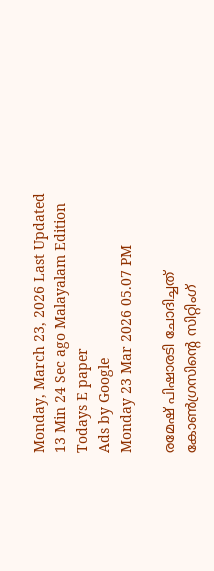Monday, March 23, 2026 Last Updated 13 Min 24 Sec ago Malayalam Edition
Todays E paper
Ads by Google
Monday 23 Mar 2026 05.07 PM

രമേഷ് പിഷാരടി ചോദിച്ചത് കോണ്‍ഗ്രസിന്റെ സിറ്റിംഗ്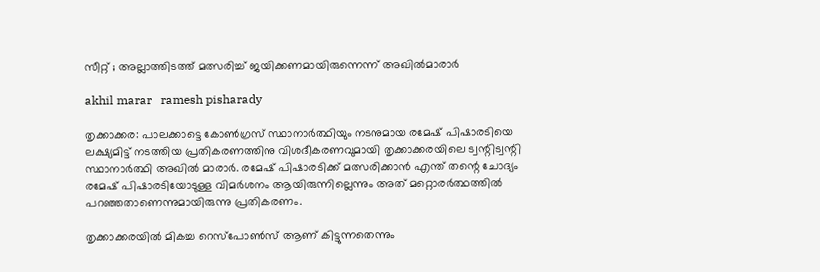സീറ്റ് ; അല്ലാത്തിടത്ത് മത്സരിച്ച് ജയിക്കണമായിരുന്നെന്ന് അഖില്‍മാരാര്‍

akhil marar   ramesh pisharady

തൃക്കാക്കര: പാലക്കാട്ടെ കോണ്‍ഗ്രസ് സ്ഥാനാര്‍ത്ഥിയും നടനുമായ രമേഷ് പിഷാരടിയെ ലക്ഷ്യമിട്ട് നടത്തിയ പ്രതികരണത്തിനു വിശദീകരണവുമായി തൃക്കാക്കരയിലെ ട്വന്റിട്വന്റി സ്ഥാനാര്‍ത്ഥി അഖില്‍ മാരാര്‍. രമേഷ് പിഷാരടിക്ക് മത്സരിക്കാന്‍ എന്ത് തന്റെ ചോദ്യം രമേഷ് പിഷാരടിയോടുള്ള വിമര്‍ശനം ആയിരുന്നില്ലെന്നും അത് മറ്റൊരര്‍ത്ഥത്തില്‍ പറഞ്ഞതാണെന്നുമായിരുന്നു പ്രതികരണം.

തൃക്കാക്കരയില്‍ മികച്ച റെസ്‌പോണ്‍സ് ആണ് കിട്ടുന്നതെന്നും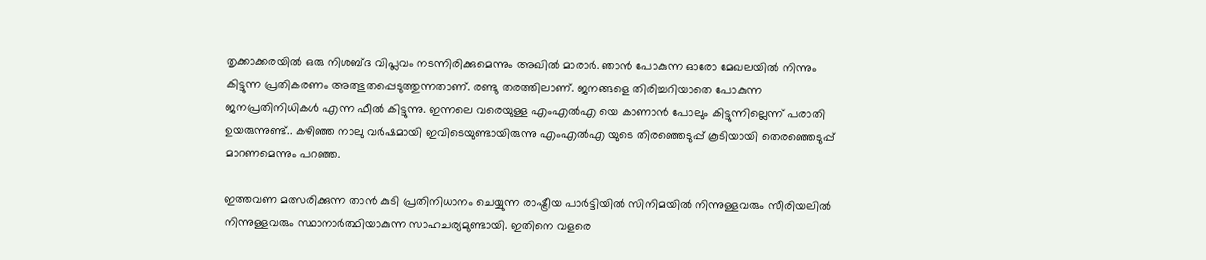തൃക്കാക്കരയില്‍ ഒരു നിശബ്ദ വിപ്ലവം നടന്നിരിക്കുമെന്നും അഖില്‍ മാരാര്‍. ഞാന്‍ പോകുന്ന ഓരോ മേഖലയില്‍ നിന്നും കിട്ടുന്ന പ്രതികരണം അത്ഭുതപ്പെടുത്തുന്നതാണ്. രണ്ടു തരത്തിലാണ്. ജനങ്ങളെ തിരിച്ചറിയാതെ പോകുന്ന ജനപ്രതിനിധികള്‍ എന്ന ഫീല്‍ കിട്ടുന്നു. ഇന്നലെ വരെയുള്ള എംഎല്‍എ യെ കാണാന്‍ പോലും കിട്ടുന്നില്ലെന്ന് പരാതി ഉയരുന്നുണ്ട്.. കഴിഞ്ഞ നാലു വര്‍ഷമായി ഇവിടെയുണ്ടായിരുന്നു എംഎല്‍എ യുടെ തിരഞ്ഞെടുപ്പ് കൂടിയായി തെരഞ്ഞെടുപ്പ് മാറണമെന്നും പറഞ്ഞ.

ഇത്തവണ മത്സരിക്കുന്ന താന്‍ കുടി പ്രതിനിധാനം ചെയ്യുന്ന രാഷ്ട്രീയ പാര്‍ട്ടിയില്‍ സിനിമയില്‍ നിന്നുള്ളവരും സീരിയലില്‍ നിന്നുള്ളവരും സ്ഥാനാര്‍ത്ഥിയാകുന്ന സാഹചര്യമുണ്ടായി. ഇതിനെ വളരെ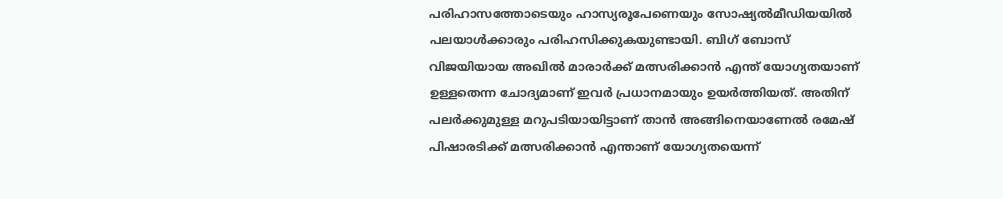പരിഹാസത്തോടെയും ഹാസ്യരൂപേണെയും സോഷ്യല്‍മീഡിയയില്‍ പലയാള്‍ക്കാരും പരിഹസിക്കുകയുണ്ടായി. ബിഗ് ബോസ് വിജയിയായ അഖില്‍ മാരാര്‍ക്ക് മത്സരിക്കാന്‍ എന്ത് യോഗ്യതയാണ് ഉള്ളതെന്ന ചോദ്യമാണ് ഇവര്‍ പ്രധാനമായും ഉയര്‍ത്തിയത്. അതിന് പലര്‍ക്കുമുള്ള മറുപടിയായിട്ടാണ് താന്‍ അങ്ങിനെയാണേല്‍ രമേഷ് പിഷാരടിക്ക് മത്സരിക്കാന്‍ എന്താണ് യോഗ്യതയെന്ന്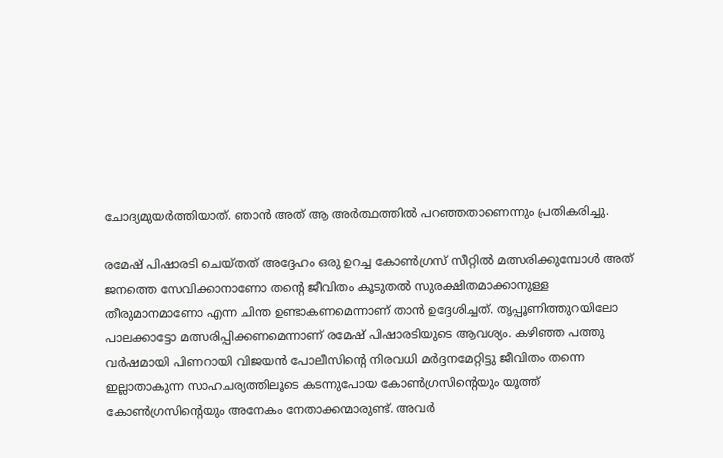ചോദ്യമുയര്‍ത്തിയാത്. ഞാന്‍ അത് ആ അര്‍ത്ഥത്തില്‍ പറഞ്ഞതാണെന്നും പ്രതികരിച്ചു.

രമേഷ് പിഷാരടി ചെയ്തത് അദ്ദേഹം ഒരു ഉറച്ച കോണ്‍ഗ്രസ് സീറ്റില്‍ മത്സരിക്കുമ്പോള്‍ അത് ജനത്തെ സേവിക്കാനാണോ തന്റെ ജീവിതം കൂടുതല്‍ സുരക്ഷിതമാക്കാനുള്ള തീരുമാനമാണോ എന്ന ചിന്ത ഉണ്ടാകണമെന്നാണ് താന്‍ ഉദ്ദേശിച്ചത്. തൃപ്പൂണിത്തുറയിലോ പാലക്കാട്ടോ മത്സരിപ്പിക്കണമെന്നാണ് രമേഷ് പിഷാരടിയുടെ ആവശ്യം. കഴിഞ്ഞ പത്തു വര്‍ഷമായി പിണറായി വിജയന്‍ പോലീസിന്റെ നിരവധി മര്‍ദ്ദനമേറ്റിട്ടു ജീവിതം തന്നെ ഇല്ലാതാകുന്ന സാഹചര്യത്തിലൂടെ കടന്നുപോയ കോണ്‍ഗ്രസിന്റെയും യൂത്ത് കോണ്‍ഗ്രസിന്റെയും അനേകം നേതാക്കന്മാരുണ്ട്. അവര്‍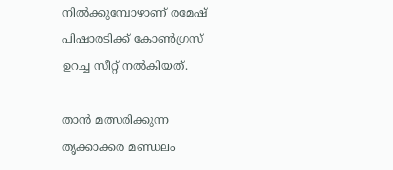നില്‍ക്കുമ്പോഴാണ് രമേഷ് പിഷാരടിക്ക് കോണ്‍ഗ്രസ് ഉറച്ച സീറ്റ് നല്‍കിയത്.

താന്‍ മത്സരിക്കുന്ന തൃക്കാക്കര മണ്ഡലം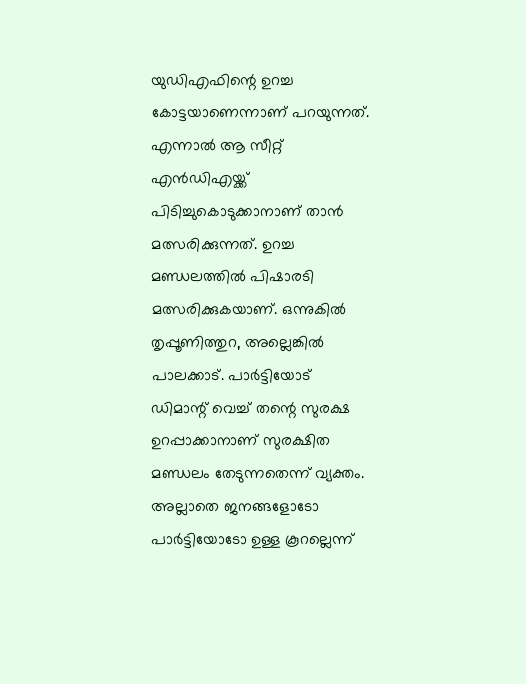യുഡിഎഫിന്റെ ഉറച്ച കോട്ടയാണെന്നാണ് പറയുന്നത്. എന്നാല്‍ ആ സീറ്റ് എന്‍ഡിഎയ്ക്ക് പിടിച്ചുകൊടുക്കാനാണ് താന്‍ മത്സരിക്കുന്നത്. ഉറച്ച മണ്ഡലത്തില്‍ പിഷാരടി മത്സരിക്കുകയാണ്. ഒന്നുകില്‍ തൃപ്പൂണിത്തുറ, അല്ലെങ്കില്‍ പാലക്കാട്. പാര്‍ട്ടിയോട് ഡിമാന്റ് വെച്ച് തന്റെ സുരക്ഷ ഉറപ്പാക്കാനാണ് സുരക്ഷിത മണ്ഡലം തേടുന്നതെന്ന് വ്യക്തം. അല്ലാതെ ജനങ്ങളോടോ പാര്‍ട്ടിയോടോ ഉള്ള കൂറല്ലെന്ന്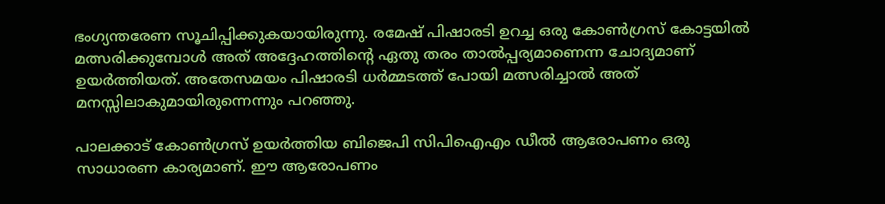ഭംഗ്യന്തരേണ സൂചിപ്പിക്കുകയായിരുന്നു. രമേഷ് പിഷാരടി ഉറച്ച ഒരു കോണ്‍ഗ്രസ് കോട്ടയില്‍ മത്സരിക്കുമ്പോള്‍ അത് അദ്ദേഹത്തിന്റെ ഏതു തരം താല്‍പ്പര്യമാണെന്ന ചോദ്യമാണ് ഉയര്‍ത്തിയത്. അതേസമയം പിഷാരടി ധര്‍മ്മടത്ത് പോയി മത്സരിച്ചാല്‍ അത് മനസ്സിലാകുമായിരുന്നെന്നും പറഞ്ഞു.

പാലക്കാട് കോണ്‍ഗ്രസ് ഉയര്‍ത്തിയ ബിജെപി സിപിഐഎം ഡീല്‍ ആരോപണം ഒരു സാധാരണ കാര്യമാണ്. ഈ ആരോപണം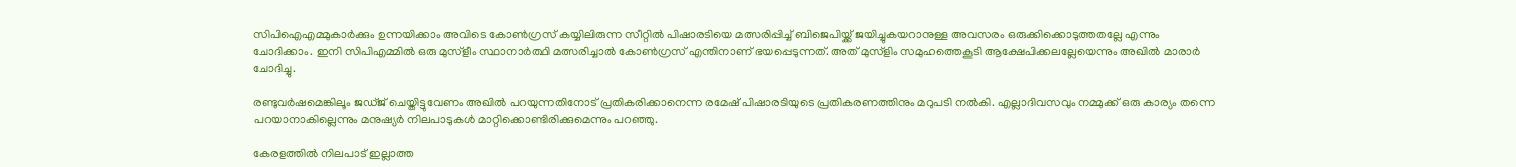സിപിഐഎമ്മുകാര്‍ക്കും ഉന്നയിക്കാം അവിടെ കോണ്‍ഗ്രസ് കയ്യിലിരുന്ന സീറ്റില്‍ പിഷാരടിയെ മത്സരിപ്പിച്ച് ബിജെപിയ്ക്ക് ജയിച്ചുകയറാനുള്ള അവസരം ഒരുക്കിക്കൊടുത്തതല്ലേ എന്നും ചോദിക്കാം. ഇനി സിപിഎമ്മില്‍ ഒരു മുസ്‌ളീം സ്ഥാനാര്‍ത്ഥി മത്സരിച്ചാല്‍ കോണ്‍ഗ്രസ് എന്തിനാണ് ഭയപ്പെടുന്നത്. അത് മുസ്‌ളിം സമുഹത്തെകൂടി ആക്ഷേപിക്കലല്ലേയെന്നും അഖില്‍ മാരാര്‍ ചോദിച്ചു.

രണ്ടുവര്‍ഷമെങ്കിലൂം ജഡ്ജ് ചെയ്തിട്ടുവേണം അഖില്‍ പറയുന്നതിനോട് പ്രതികരിക്കാനെന്ന രമേഷ് പിഷാരടിയുടെ പ്രതികരണത്തിനും മറുപടി നല്‍കി. എല്ലാദിവസവും നമ്മുക്ക് ഒരു കാര്യം തന്നെ പറയാനാകില്ലെന്നും മനുഷ്യര്‍ നിലപാടുകള്‍ മാറ്റിക്കൊണ്ടിരിക്കുമെന്നും പറഞ്ഞു.

കേരളത്തില്‍ നിലപാട് ഇല്ലാത്ത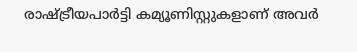രാഷ്ട്രീയപാര്‍ട്ടി കമ്യൂണിസ്റ്റുകളാണ് അവര്‍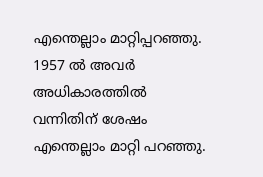എന്തെല്ലാം മാറ്റിപ്പറഞ്ഞു. 1957 ല്‍ അവര്‍ അധികാരത്തില്‍ വന്നിതിന് ശേഷം എന്തെല്ലാം മാറ്റി പറഞ്ഞു.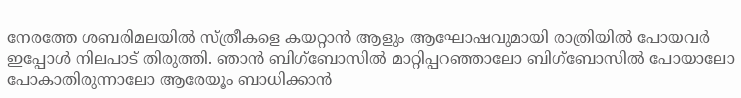നേരത്തേ ശബരിമലയില്‍ സ്ത്രീകളെ കയറ്റാന്‍ ആളും ആഘോഷവുമായി രാത്രിയില്‍ പോയവര്‍ ഇപ്പോള്‍ നിലപാട് തിരുത്തി. ഞാന്‍ ബിഗ്‌ബോസില്‍ മാറ്റിപ്പറഞ്ഞാലോ ബിഗ്‌ബോസില്‍ പോയാലോ പോകാതിരുന്നാലോ ആരേയൂം ബാധിക്കാന്‍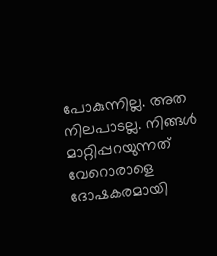പോകുന്നില്ല. അത നിലപാടല്ല. നിങ്ങള്‍ മാറ്റിപ്പറയുന്നത് വേറൊരാളെ ദോഷകരമായി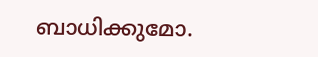ബാധിക്കുമോ.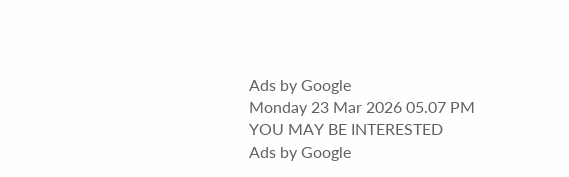Ads by Google
Monday 23 Mar 2026 05.07 PM
YOU MAY BE INTERESTED
Ads by Google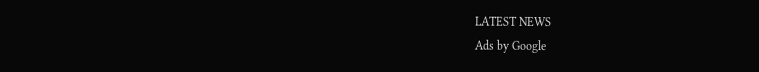LATEST NEWS
Ads by Google